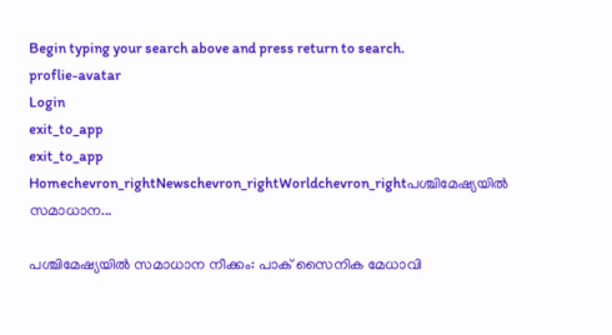Begin typing your search above and press return to search.
proflie-avatar
Login
exit_to_app
exit_to_app
Homechevron_rightNewschevron_rightWorldchevron_rightപശ്ചിമേഷ്യയിൽ സമാധാന...

പശ്ചിമേഷ്യയിൽ സമാധാന നീക്കം: പാക് സൈനിക മേധാവി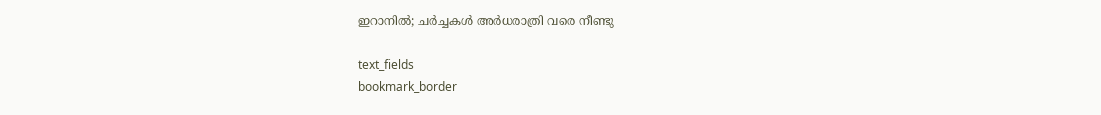ഇറാനിൽ; ചർച്ചകൾ അർധരാത്രി വരെ നീണ്ടു

text_fields
bookmark_border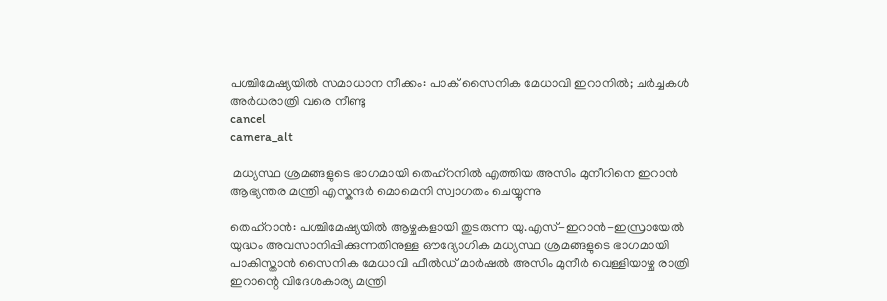പശ്ചിമേഷ്യയിൽ സമാധാന നീക്കം: പാക് സൈനിക മേധാവി ഇറാനിൽ; ചർച്ചകൾ അർധരാത്രി വരെ നീണ്ടു
cancel
camera_alt

 മധ്യസ്ഥ ശ്രമങ്ങളുടെ ഭാഗമായി തെഹ്റനിൽ എത്തിയ അസിം മുനീറിനെ ഇറാൻ ആഭ്യന്തര മന്ത്രി എസ്കന്ദർ മൊമെനി സ്വാഗതം ചെയ്യുന്നു

തെഹ്റാൻ: പശ്ചിമേഷ്യയിൽ ആഴ്ചകളായി തുടരുന്ന യു.എസ്-ഇറാൻ-ഇസ്രായേൽ യുദ്ധം അവസാനിപ്പിക്കുന്നതിനുള്ള ഔദ്യോഗിക മധ്യസ്ഥ ശ്രമങ്ങളുടെ ഭാഗമായി പാകിസ്താൻ സൈനിക മേധാവി ഫീൽഡ് മാർഷൽ അസിം മുനീർ വെള്ളിയാഴ്ച രാത്രി ഇറാന്റെ വിദേശകാര്യ മന്ത്രി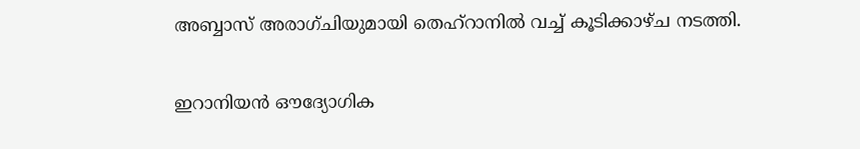അബ്ബാസ് അരാഗ്ചിയുമായി തെഹ്‌റാനിൽ വച്ച് കൂടിക്കാഴ്ച നടത്തി.

ഇറാനിയൻ ഔദ്യോഗിക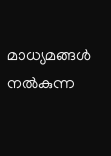മാധ്യമങ്ങൾ നൽകുന്ന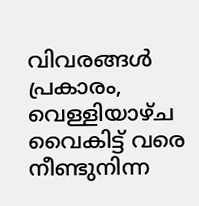വിവരങ്ങൾ പ്രകാരം, വെള്ളിയാഴ്ച വൈകിട്ട് വരെ നീണ്ടുനിന്ന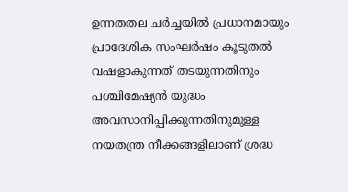ഉന്നതതല ചർച്ചയിൽ പ്രധാനമായും പ്രാദേശിക സംഘർഷം കൂടുതൽ വഷളാകുന്നത് തടയുന്നതിനും പശ്ചിമേഷ്യൻ യുദ്ധം അവസാനിപ്പിക്കുന്നതിനുമുള്ള നയതന്ത്ര നീക്കങ്ങളിലാണ് ശ്രദ്ധ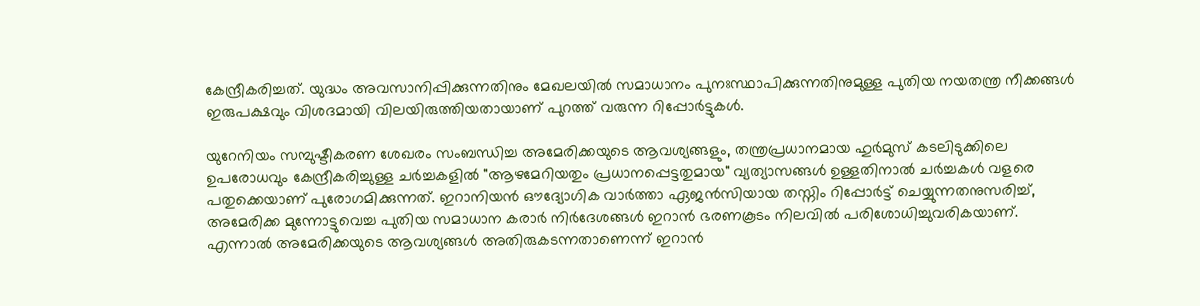കേന്ദ്രീകരിച്ചത്. യുദ്ധം അവസാനിപ്പിക്കുന്നതിനും മേഖലയിൽ സമാധാനം പുനഃസ്ഥാപിക്കുന്നതിനുമുള്ള പുതിയ നയതന്ത്ര നീക്കങ്ങൾ ഇരുപക്ഷവും വിശദമായി വിലയിരുത്തിയതായാണ് പുറത്ത് വരുന്ന റിപ്പോർട്ടുകൾ.

യുറേനിയം സമ്പുഷ്ടീകരണ ശേഖരം സംബന്ധിച്ച അമേരിക്കയുടെ ആവശ്യങ്ങളും, തന്ത്രപ്രധാനമായ ഹുർമുസ് കടലിടുക്കിലെ ഉപരോധവും കേന്ദ്രീകരിച്ചുള്ള ചർച്ചകളിൽ "ആഴമേറിയതും പ്രധാനപ്പെട്ടതുമായ" വ്യത്യാസങ്ങൾ ഉള്ളതിനാൽ ചർച്ചകൾ വളരെ പതുക്കെയാണ് പുരോഗമിക്കുന്നത്. ഇറാനിയൻ ഔദ്യോഗിക വാർത്താ ഏജൻസിയായ തസ്നിം റിപ്പോർട്ട് ചെയ്യുന്നതനുസരിച്ച്, അമേരിക്ക മുന്നോട്ടുവെച്ച പുതിയ സമാധാന കരാർ നിർദേശങ്ങൾ ഇറാൻ ഭരണകൂടം നിലവിൽ പരിശോധിച്ചുവരികയാണ്. എന്നാൽ അമേരിക്കയുടെ ആവശ്യങ്ങൾ അതിരുകടന്നതാണെന്ന് ഇറാൻ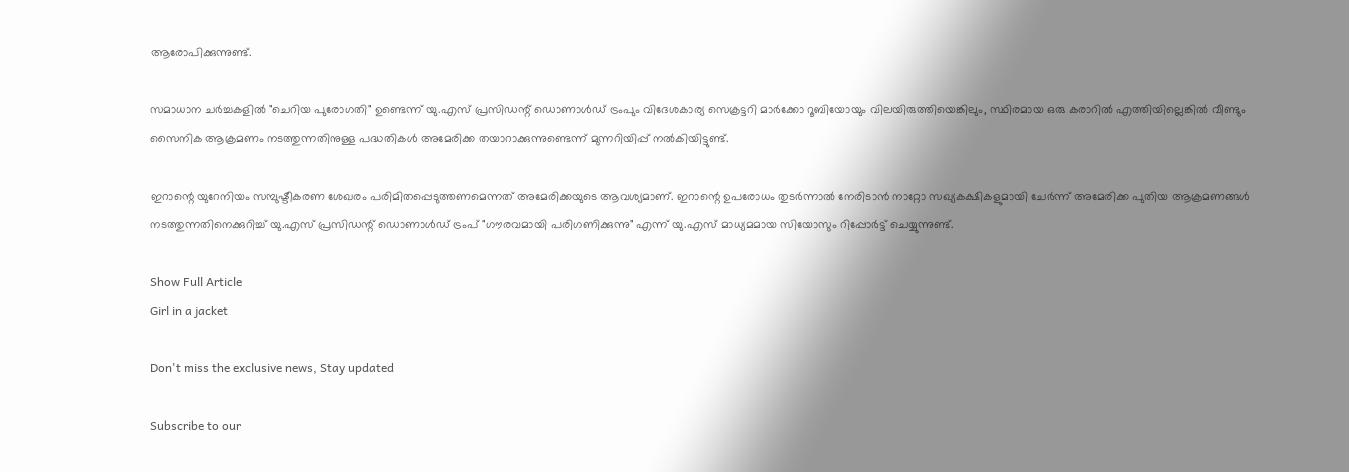ആരോപിക്കുന്നുണ്ട്.

സമാധാന ചർച്ചകളിൽ "ചെറിയ പുരോഗതി" ഉണ്ടെന്ന് യു.എസ് പ്രസിഡന്റ് ഡൊണാൾഡ് ട്രംപും വിദേശകാര്യ സെക്രട്ടറി മാർക്കോ റൂബിയോയും വിലയിരുത്തിയെങ്കിലും, സ്ഥിരമായ ഒരു കരാറിൽ എത്തിയില്ലെങ്കിൽ വീണ്ടും സൈനിക ആക്രമണം നടത്തുന്നതിനുള്ള പദ്ധതികൾ അമേരിക്ക തയാറാക്കുന്നുണ്ടെന്ന് മുന്നറിയിപ്പ് നൽകിയിട്ടുണ്ട്.

ഇറാന്റെ യുറേനിയം സമ്പുഷ്ടീകരണ ശേഖരം പരിമിതപ്പെടുത്തണമെന്നത് അമേരിക്കയുടെ ആവശ്യമാണ്. ഇറാന്റെ ഉപരോധം തുടർന്നാൽ നേരിടാൻ നാറ്റോ സഖ്യകക്ഷികളുമായി ചേർന്ന് അമേരിക്ക പുതിയ ആക്രമണങ്ങൾ നടത്തുന്നതിനെക്കുറിച്ച് യു.എസ് പ്രസിഡന്റ് ഡൊണാൾഡ് ട്രംപ് "ഗൗരവമായി പരിഗണിക്കുന്നു" എന്ന് യു.എസ് മാധ്യമമായ സിയോസും റിപ്പോർട്ട് ചെയ്യുന്നുണ്ട്.

Show Full Article
Girl in a jacket

Don't miss the exclusive news, Stay updated

Subscribe to our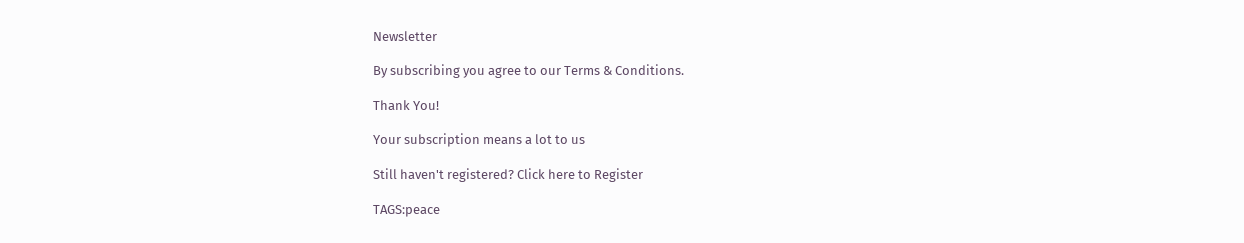Newsletter

By subscribing you agree to our Terms & Conditions.

Thank You!

Your subscription means a lot to us

Still haven't registered? Click here to Register

TAGS:peace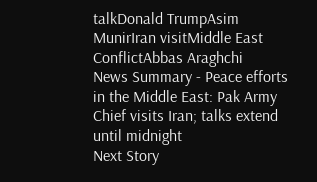talkDonald TrumpAsim MunirIran visitMiddle East ConflictAbbas Araghchi
News Summary - Peace efforts in the Middle East: Pak Army Chief visits Iran; talks extend until midnight
Next Story